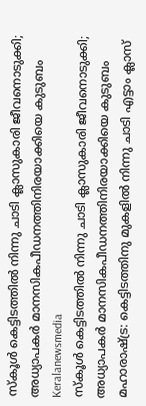സ്കൂൾ കെട്ടിടത്തിൽ നിന്നു ചാടി ക്ലാസുകാരി ജീവനൊടുക്കി; അധ്യാപകർ മാനസികപീഡനത്തിനിരയാക്കിയെ കുടുബം
Keralanewsmedia
സ്കൂൾ കെട്ടിടത്തിൽ നിന്നു ചാടി ക്ലാസുകാരി ജീവനൊടുക്കി; അധ്യാപകർ മാനസികപീഡനത്തിനിരയാക്കിയെ കുടുബം
മഹാരാഷ്ട്ര: കെട്ടിടത്തിനു മുകളിൽ നിന്നു ചാടി എട്ടാം ക്ലാസ്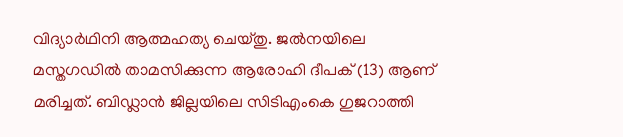വിദ്യാർഥിനി ആത്മഹത്യ ചെയ്തു. ജൽനയിലെ മസ്തഗഡിൽ താമസിക്കുന്ന ആരോഹി ദീപക് (13) ആണ് മരിച്ചത്. ബിഡ്ലാൻ ജില്ലയിലെ സിടിഎംകെ ഗുജറാത്തി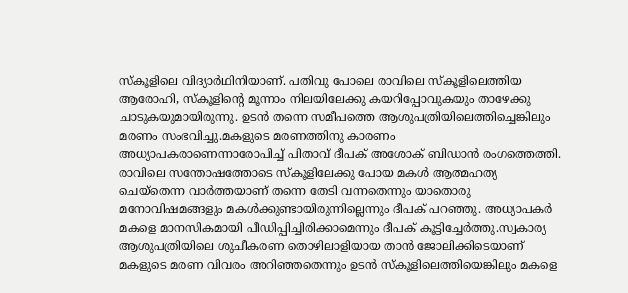സ്കൂളിലെ വിദ്യാർഥിനിയാണ്. പതിവു പോലെ രാവിലെ സ്കൂളിലെത്തിയ ആരോഹി, സ്കൂളിന്റെ മൂന്നാം നിലയിലേക്കു കയറിപ്പോവുകയും താഴേക്കു ചാടുകയുമായിരുന്നു. ഉടൻ തന്നെ സമീപത്തെ ആശുപത്രിയിലെത്തിച്ചെങ്കിലും മരണം സംഭവിച്ചു.മകളുടെ മരണത്തിനു കാരണം അധ്യാപകരാണെന്നാരോപിച്ച് പിതാവ് ദീപക് അശോക് ബിഡാൻ രംഗത്തെത്തി. രാവിലെ സന്തോഷത്തോടെ സ്കൂളിലേക്കു പോയ മകൾ ആത്മഹത്യ ചെയ്തെന്ന വാർത്തയാണ് തന്നെ തേടി വന്നതെന്നും യാതൊരു മനോവിഷമങ്ങളും മകൾക്കുണ്ടായിരുന്നില്ലെന്നും ദീപക് പറഞ്ഞു. അധ്യാപകർ മകളെ മാനസികമായി പീഡിപ്പിച്ചിരിക്കാമെന്നും ദീപക് കൂട്ടിച്ചേർത്തു.സ്വകാര്യ ആശുപത്രിയിലെ ശുചീകരണ തൊഴിലാളിയായ താൻ ജോലിക്കിടെയാണ് മകളുടെ മരണ വിവരം അറിഞ്ഞതെന്നും ഉടൻ സ്കൂളിലെത്തിയെങ്കിലും മകളെ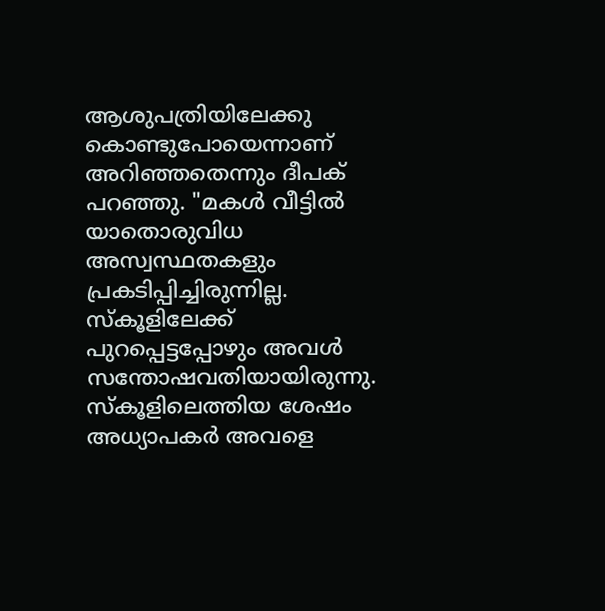ആശുപത്രിയിലേക്കു കൊണ്ടുപോയെന്നാണ് അറിഞ്ഞതെന്നും ദീപക് പറഞ്ഞു. "മകൾ വീട്ടിൽ യാതൊരുവിധ അസ്വസ്ഥതകളും പ്രകടിപ്പിച്ചിരുന്നില്ല. സ്കൂളിലേക്ക് പുറപ്പെട്ടപ്പോഴും അവൾ സന്തോഷവതിയായിരുന്നു. സ്കൂളിലെത്തിയ ശേഷം അധ്യാപകർ അവളെ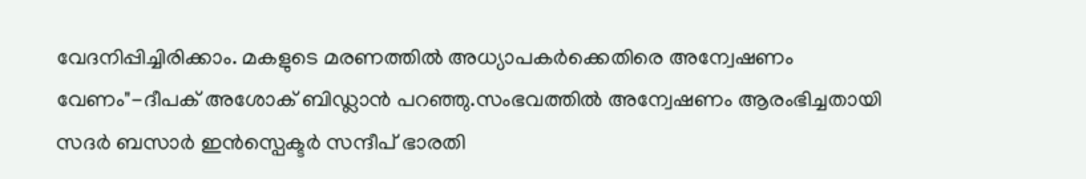വേദനിപ്പിച്ചിരിക്കാം. മകളുടെ മരണത്തിൽ അധ്യാപകർക്കെതിരെ അന്വേഷണം വേണം"-ദീപക് അശോക് ബിഡ്ലാൻ പറഞ്ഞു.സംഭവത്തിൽ അന്വേഷണം ആരംഭിച്ചതായി സദർ ബസാർ ഇൻസ്പെക്ടർ സന്ദീപ് ഭാരതി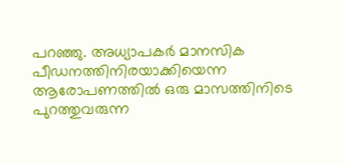പറഞ്ഞു. അധ്യാപകർ മാനസിക പീഡനത്തിനിരയാക്കിയെന്ന ആരോപണത്തിൽ ഒരു മാസത്തിനിടെ പുറത്തുവരുന്ന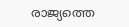രാജ്യത്തെ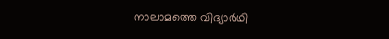നാലാമത്തെ വിദ്യാർഥി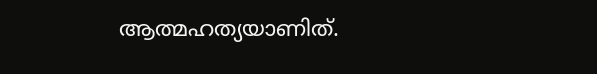ആത്മഹത്യയാണിത്.